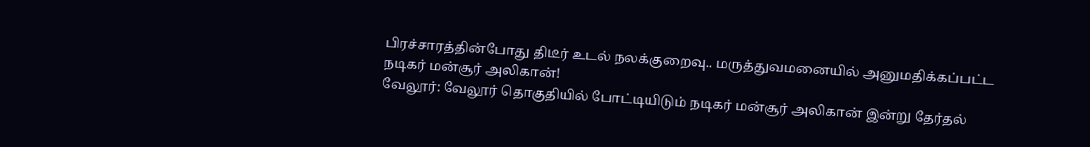பிரச்சாரத்தின்போது திடீர் உடல் நலக்குறைவு.. மருத்துவமனையில் அனுமதிக்கப்பட்ட நடிகர் மன்சூர் அலிகான்!
வேலூர்: வேலூர் தொகுதியில் போட்டியிடும் நடிகர் மன்சூர் அலிகான் இன்று தேர்தல்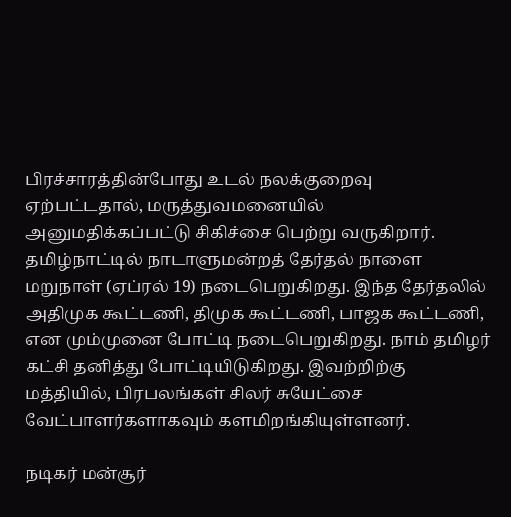பிரச்சாரத்தின்போது உடல் நலக்குறைவு ஏற்பட்டதால், மருத்துவமனையில் அனுமதிக்கப்பட்டு சிகிச்சை பெற்று வருகிறார்.
தமிழ்நாட்டில் நாடாளுமன்றத் தேர்தல் நாளை மறுநாள் (ஏப்ரல் 19) நடைபெறுகிறது. இந்த தேர்தலில் அதிமுக கூட்டணி, திமுக கூட்டணி, பாஜக கூட்டணி, என மும்முனை போட்டி நடைபெறுகிறது. நாம் தமிழர் கட்சி தனித்து போட்டியிடுகிறது. இவற்றிற்கு மத்தியில், பிரபலங்கள் சிலர் சுயேட்சை வேட்பாளர்களாகவும் களமிறங்கியுள்ளனர்.

நடிகர் மன்சூர்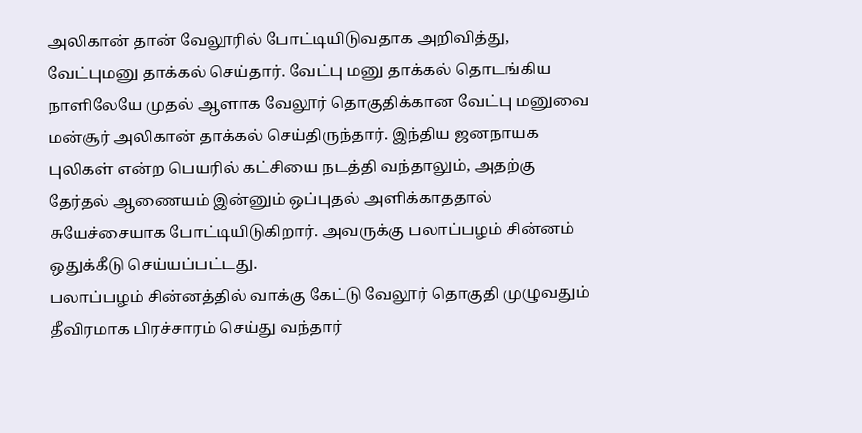அலிகான் தான் வேலூரில் போட்டியிடுவதாக அறிவித்து, வேட்புமனு தாக்கல் செய்தார். வேட்பு மனு தாக்கல் தொடங்கிய நாளிலேயே முதல் ஆளாக வேலூர் தொகுதிக்கான வேட்பு மனுவை மன்சூர் அலிகான் தாக்கல் செய்திருந்தார். இந்திய ஜனநாயக புலிகள் என்ற பெயரில் கட்சியை நடத்தி வந்தாலும், அதற்கு தேர்தல் ஆணையம் இன்னும் ஒப்புதல் அளிக்காததால் சுயேச்சையாக போட்டியிடுகிறார். அவருக்கு பலாப்பழம் சின்னம் ஒதுக்கீடு செய்யப்பட்டது.
பலாப்பழம் சின்னத்தில் வாக்கு கேட்டு வேலூர் தொகுதி முழுவதும் தீவிரமாக பிரச்சாரம் செய்து வந்தார்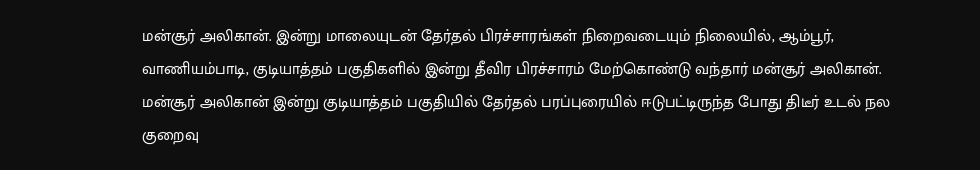மன்சூர் அலிகான். இன்று மாலையுடன் தேர்தல் பிரச்சாரங்கள் நிறைவடையும் நிலையில், ஆம்பூர், வாணியம்பாடி, குடியாத்தம் பகுதிகளில் இன்று தீவிர பிரச்சாரம் மேற்கொண்டு வந்தார் மன்சூர் அலிகான்.
மன்சூர் அலிகான் இன்று குடியாத்தம் பகுதியில் தேர்தல் பரப்புரையில் ஈடுபட்டிருந்த போது திடீர் உடல் நல குறைவு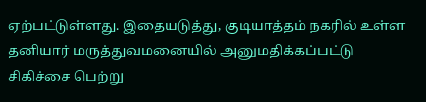ஏற்பட்டுள்ளது. இதையடுத்து, குடியாத்தம் நகரில் உள்ள தனியார் மருத்துவமனையில் அனுமதிக்கப்பட்டு சிகிச்சை பெற்று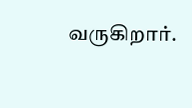வருகிறார்.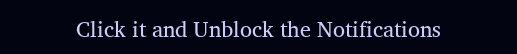Click it and Unblock the Notifications